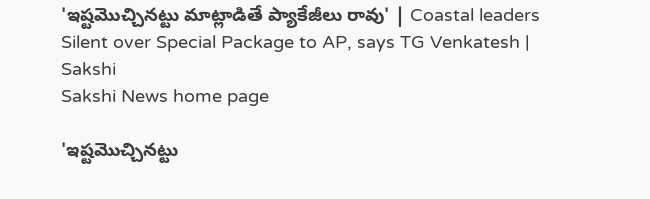'ఇష్టమొచ్చినట్టు మాట్లాడితే ప్యాకేజీలు రావు' | Coastal leaders Silent over Special Package to AP, says TG Venkatesh | Sakshi
Sakshi News home page

'ఇష్టమొచ్చినట్టు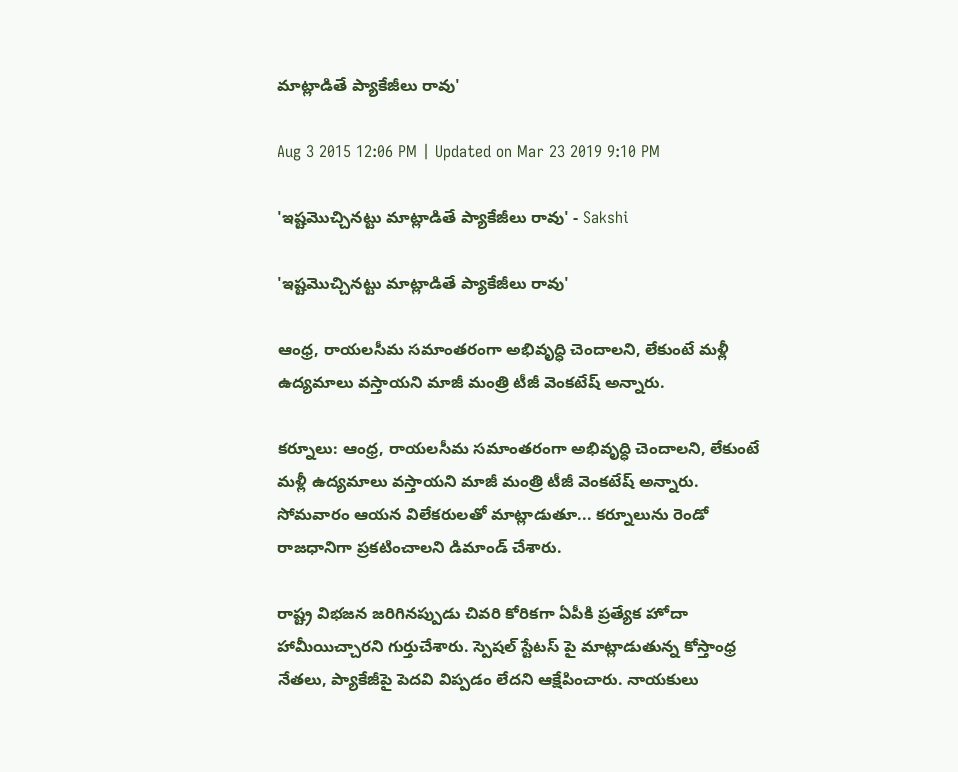మాట్లాడితే ప్యాకేజీలు రావు'

Aug 3 2015 12:06 PM | Updated on Mar 23 2019 9:10 PM

'ఇష్టమొచ్చినట్టు మాట్లాడితే ప్యాకేజీలు రావు' - Sakshi

'ఇష్టమొచ్చినట్టు మాట్లాడితే ప్యాకేజీలు రావు'

ఆంధ్ర, రాయలసీమ సమాంతరంగా అభివృద్ధి చెందాలని, లేకుంటే మళ్లీ ఉద్యమాలు వస్తాయని మాజీ మంత్రి టీజీ వెంకటేష్ అన్నారు.

కర్నూలు: ఆంధ్ర, రాయలసీమ సమాంతరంగా అభివృద్ధి చెందాలని, లేకుంటే మళ్లీ ఉద్యమాలు వస్తాయని మాజీ మంత్రి టీజీ వెంకటేష్ అన్నారు. సోమవారం ఆయన విలేకరులతో మాట్లాడుతూ... కర్నూలును రెండో రాజధానిగా ప్రకటించాలని డిమాండ్ చేశారు.

రాష్ట్ర విభజన జరిగినప్పుడు చివరి కోరికగా ఏపీకి ప్రత్యేక హోదా హామీయిచ్చారని గుర్తుచేశారు. స్పెషల్ స్టేటస్ పై మాట్లాడుతున్న కోస్తాంధ్ర నేతలు, ప్యాకేజీపై పెదవి విప్పడం లేదని ఆక్షేపించారు. నాయకులు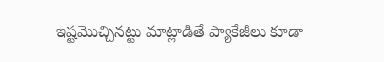ఇష్టమొచ్చినట్టు మాట్లాడితే ప్యాకేజీలు కూడా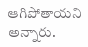ఆగిపోతాయని అన్నారు.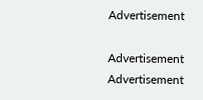Advertisement

Advertisement
Advertisement